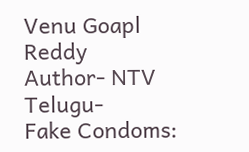Venu Goapl Reddy
Author- NTV Telugu-
Fake Condoms: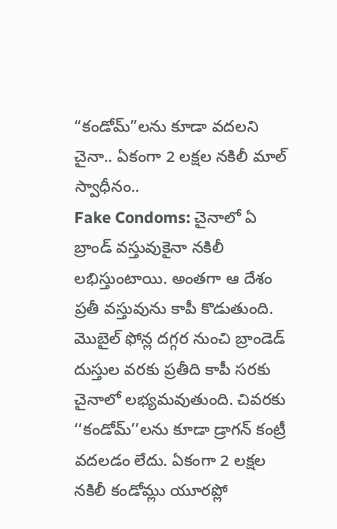“కండోమ్”లను కూడా వదలని చైనా.. ఏకంగా 2 లక్షల నకిలీ మాల్ స్వాధీనం..
Fake Condoms: చైనాలో ఏ బ్రాండ్ వస్తువుకైనా నకిలీ లభిస్తుంటాయి. అంతగా ఆ దేశం ప్రతీ వస్తువును కాపీ కొడుతుంది. మొబైల్ ఫోన్ల దగ్గర నుంచి బ్రాండెడ్ దుస్తుల వరకు ప్రతీది కాపీ సరకు చైనాలో లభ్యమవుతుంది. చివరకు ‘‘కండోమ్’’లను కూడా డ్రాగన్ కంట్రీ వదలడం లేదు. ఏకంగా 2 లక్షల నకిలీ కండోమ్లు యూరప్లో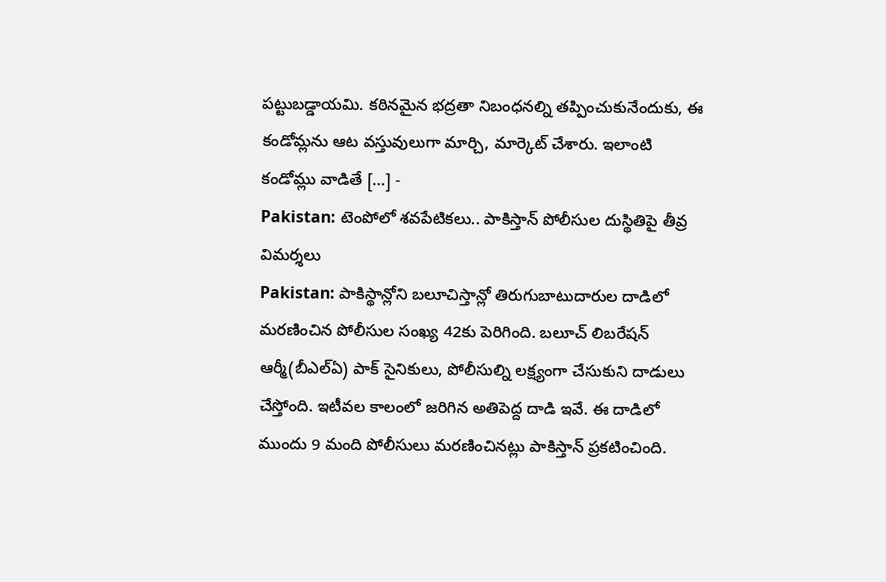పట్టుబడ్డాయమి. కఠినమైన భద్రతా నిబంధనల్ని తప్పించుకునేందుకు, ఈ కండోమ్లను ఆట వస్తువులుగా మార్చి, మార్కెట్ చేశారు. ఇలాంటి కండోమ్లు వాడితే […] -
Pakistan: టెంపోలో శవపేటికలు.. పాకిస్తాన్ పోలీసుల దుస్థితిపై తీవ్ర విమర్శలు
Pakistan: పాకిస్థాన్లోని బలూచిస్తాన్లో తిరుగుబాటుదారుల దాడిలో మరణించిన పోలీసుల సంఖ్య 42కు పెరిగింది. బలూచ్ లిబరేషన్ ఆర్మీ(బీఎల్ఏ) పాక్ సైనికులు, పోలీసుల్ని లక్ష్యంగా చేసుకుని దాడులు చేస్తోంది. ఇటీవల కాలంలో జరిగిన అతిపెద్ద దాడి ఇవే. ఈ దాడిలో ముందు 9 మంది పోలీసులు మరణించినట్లు పాకిస్తాన్ ప్రకటించింది.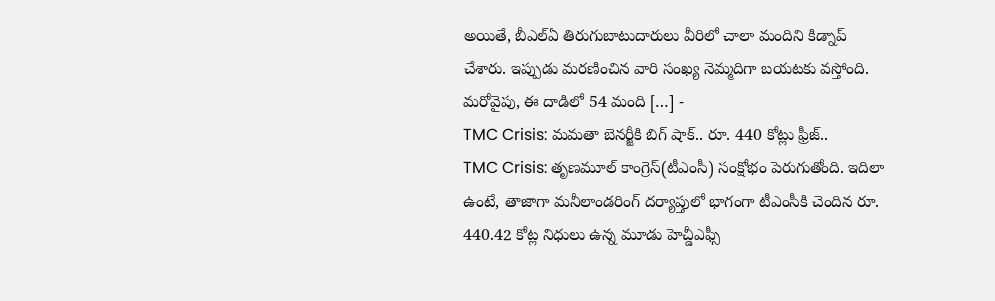అయితే, బీఎల్ఏ తిరుగుబాటుదారులు వీరిలో చాలా మందిని కిడ్నాప్ చేశారు. ఇప్పుడు మరణించిన వారి సంఖ్య నెమ్మదిగా బయటకు వస్తోంది. మరోవైపు, ఈ దాడిలో 54 మంది […] -
TMC Crisis: మమతా బెనర్జీకి బిగ్ షాక్.. రూ. 440 కోట్లు ఫ్రీజ్..
TMC Crisis: తృణమూల్ కాంగ్రెస్(టీఎంసీ) సంక్షోభం పెరుగుతోంది. ఇదిలా ఉంటే, తాజాగా మనీలాండరింగ్ దర్యాప్తులో భాగంగా టీఎంసీకి చెందిన రూ. 440.42 కోట్ల నిధులు ఉన్న మూడు హెచ్డీఎఫ్సీ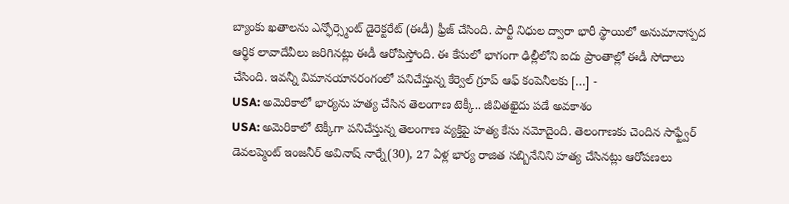బ్యాంకు ఖతాలను ఎన్ఫోర్స్మెంట్ డైరెక్టరేట్ (ఈడీ) ఫ్రీజ్ చేసింది. పార్టీ నిధుల ద్వారా భారీ స్థాయిలో అనుమానాస్పద ఆర్థిక లావాదేవీలు జరిగినట్లు ఈడీ ఆరోపిస్తోంది. ఈ కేసులో భాగంగా ఢిల్లీలోని ఐదు ప్రాంతాల్లో ఈడీ సోదాలు చేసింది. ఇవన్నీ విమానయానరంగంలో పనిచేస్తున్న కేర్వెల్ గ్రూప్ ఆఫ్ కంపెనీలకు […] -
USA: అమెరికాలో భార్యను హత్య చేసిన తెలంగాణ టెక్కీ.. జీవితఖైదు పడే అవకాశం
USA: అమెరికాలో టెక్కీగా పనిచేస్తున్న తెలంగాణ వ్యక్తిపై హత్య కేసు నమోదైంది. తెలంగాణకు చెందిన సాఫ్ట్వేర్ డెవలప్మెంట్ ఇంజనీర్ అవినాష్ నార్నే(30), 27 ఏళ్ల భార్య రాజిత సబ్బినేనిని హత్య చేసినట్లు ఆరోపణలు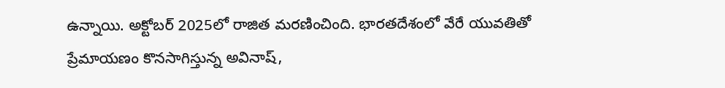ఉన్నాయి. అక్టోబర్ 2025లో రాజిత మరణించింది. భారతదేశంలో వేరే యువతితో ప్రేమాయణం కొనసాగిస్తున్న అవినాష్,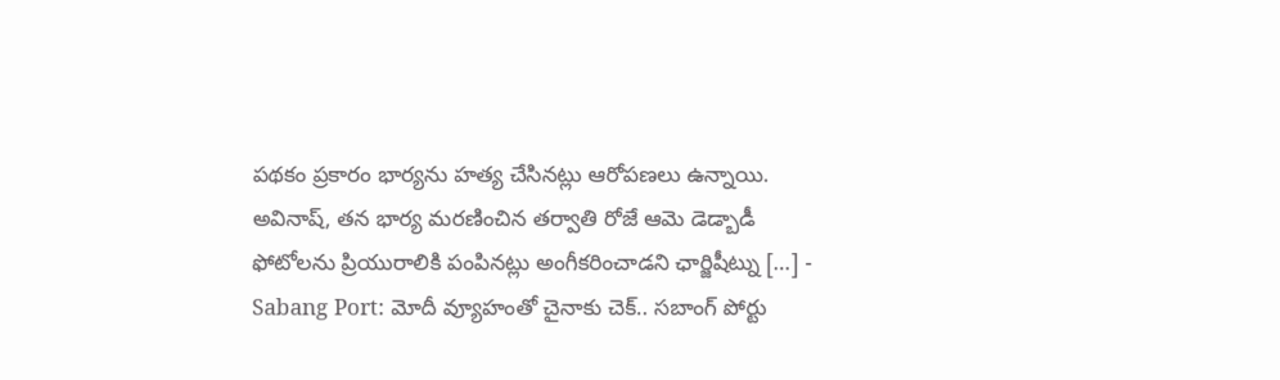పథకం ప్రకారం భార్యను హత్య చేసినట్లు ఆరోపణలు ఉన్నాయి. అవినాష్, తన భార్య మరణించిన తర్వాతి రోజే ఆమె డెడ్బాడీ ఫోటోలను ప్రియురాలికి పంపినట్లు అంగీకరించాడని ఛార్జిషీట్ను […] -
Sabang Port: మోదీ వ్యూహంతో చైనాకు చెక్.. సబాంగ్ పోర్టు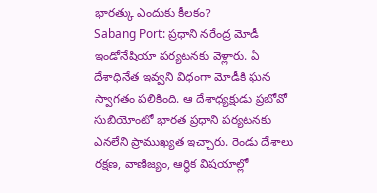భారత్కు ఎందుకు కీలకం?
Sabang Port: ప్రధాని నరేంద్ర మోడీ ఇండోనేషియా పర్యటనకు వెళ్లారు. ఏ దేశాధినేత ఇవ్వని విధంగా మోడీకి ఘన స్వాగతం పలికింది. ఆ దేశాధ్యక్షుడు ప్రబోవో సుబియోంటో భారత ప్రధాని పర్యటనకు ఎనలేని ప్రాముఖ్యత ఇచ్చారు. రెండు దేశాలు రక్షణ, వాణిజ్యం, ఆర్థిక విషయాల్లో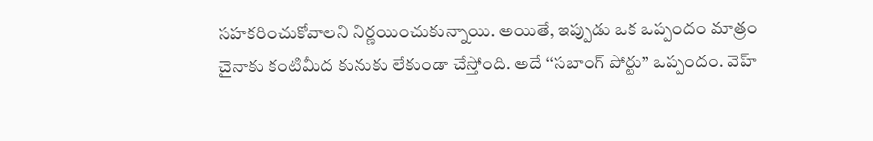సహకరించుకోవాలని నిర్ణయించుకున్నాయి. అయితే, ఇప్పుడు ఒక ఒప్పందం మాత్రం చైనాకు కంటిమీద కునుకు లేకుండా చేస్తోంది. అదే ‘‘సబాంగ్ పోర్టు’’ ఒప్పందం. వెహ్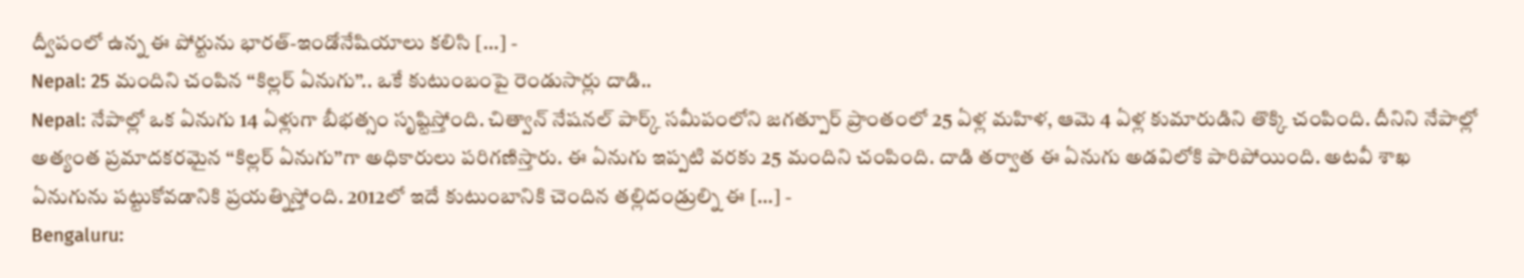ద్వీపంలో ఉన్న ఈ పోర్టును భారత్-ఇండోనేషియాలు కలిసి […] -
Nepal: 25 మందిని చంపిన ‘‘కిల్లర్ ఏనుగు’’.. ఒకే కుటుంబంపై రెండుసార్లు దాడి..
Nepal: నేపాల్లో ఒక ఏనుగు 14 ఏళ్లుగా బీభత్సం సృష్టిస్తోంది. చిత్వాన్ నేషనల్ పార్క్ సమీపంలోని జగత్పూర్ ప్రాంతంలో 25 ఏళ్ల మహిళ, ఆమె 4 ఏళ్ల కుమారుడిని తొక్కి చంపింది. దీనిని నేపాల్లో అత్యంత ప్రమాదకరమైన ‘‘కిల్లర్ ఏనుగు’’గా అధికారులు పరిగణిస్తారు. ఈ ఏనుగు ఇప్పటి వరకు 25 మందిని చంపింది. దాడి తర్వాత ఈ ఏనుగు అడవిలోకి పారిపోయింది. అటవీ శాఖ ఏనుగును పట్టుకోవడానికి ప్రయత్నిస్తోంది. 2012లో ఇదే కుటుంబానికి చెందిన తల్లిదండ్రుల్ని ఈ […] -
Bengaluru: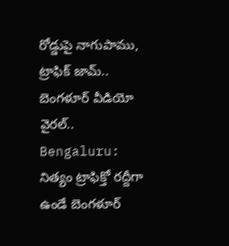రోడ్డుపై నాగుపాము, ట్రాఫిక్ జామ్.. బెంగళూర్ వీడియో వైరల్..
Bengaluru: నిత్యం ట్రాఫిక్తో రద్దీగా ఉండే బెంగళూర్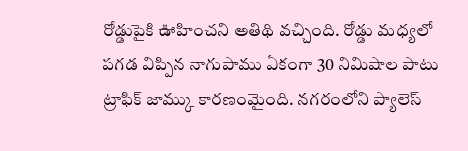రోడ్డుపైకి ఊహించని అతిథి వచ్చింది. రోడ్డు మధ్యలో పగడ విప్పిన నాగుపాము ఏకంగా 30 నిమిషాల పాటు ట్రాఫిక్ జామ్కు కారణంమైంది. నగరంలోని ప్యాలెస్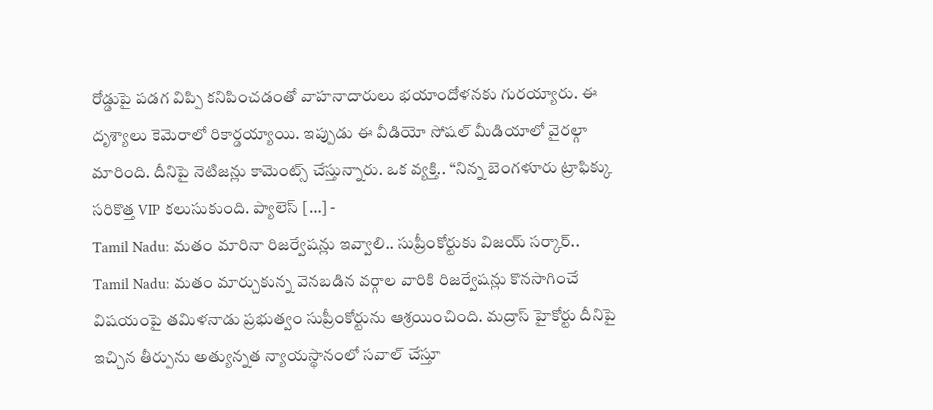రోడ్డుపై పడగ విప్పి కనిపించడంతో వాహనాదారులు భయాందోళనకు గురయ్యారు. ఈ దృశ్యాలు కెమెరాలో రికార్డయ్యాయి. ఇప్పుడు ఈ వీడియో సోషల్ మీడియాలో వైరల్గా మారింది. దీనిపై నెటిజన్లు కామెంట్స్ చేస్తున్నారు. ఒక వ్యక్తి.. “నిన్న బెంగళూరు ట్రాఫిక్కు సరికొత్త VIP కలుసుకుంది. ప్యాలెస్ […] -
Tamil Nadu: మతం మారినా రిజర్వేషన్లు ఇవ్వాలి.. సుప్రీంకోర్టుకు విజయ్ సర్కార్..
Tamil Nadu: మతం మార్చుకున్న వెనబడిన వర్గాల వారికి రిజర్వేషన్లు కొనసాగించే విషయంపై తమిళనాడు ప్రభుత్వం సుప్రీంకోర్టును ఆశ్రయించింది. మద్రాస్ హైకోర్టు దీనిపై ఇచ్చిన తీర్పును అత్యున్నత న్యాయస్థానంలో సవాల్ చేస్తూ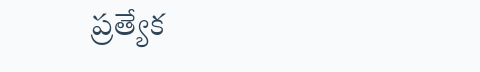ప్రత్యేక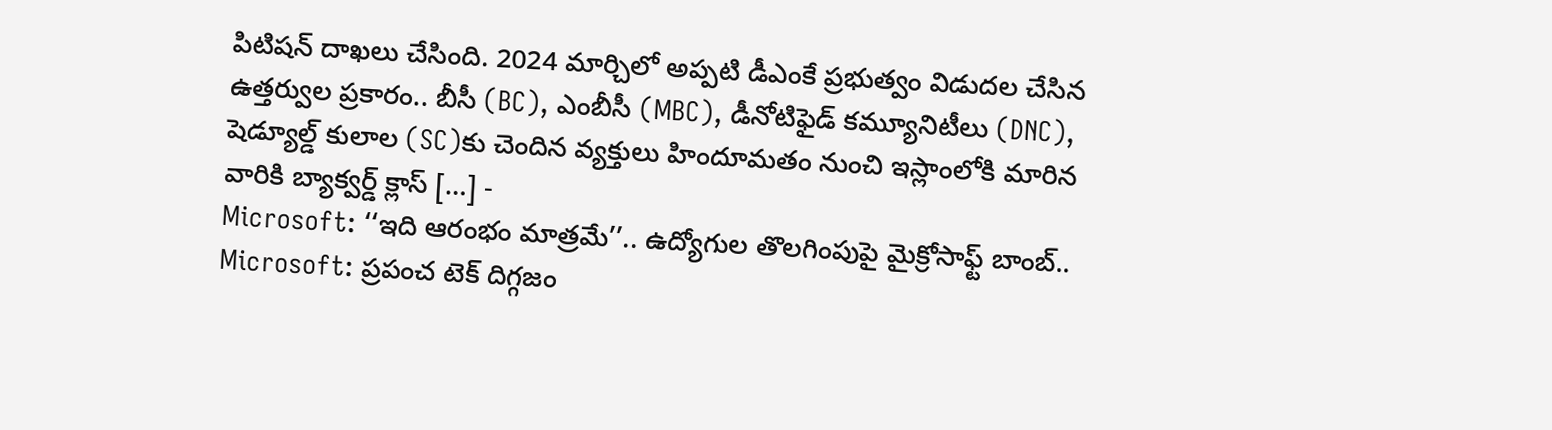పిటిషన్ దాఖలు చేసింది. 2024 మార్చిలో అప్పటి డీఎంకే ప్రభుత్వం విడుదల చేసిన ఉత్తర్వుల ప్రకారం.. బీసీ (BC), ఎంబీసీ (MBC), డీనోటిఫైడ్ కమ్యూనిటీలు (DNC), షెడ్యూల్డ్ కులాల (SC)కు చెందిన వ్యక్తులు హిందూమతం నుంచి ఇస్లాంలోకి మారిన వారికి బ్యాక్వర్డ్ క్లాస్ […] -
Microsoft: ‘‘ఇది ఆరంభం మాత్రమే’’.. ఉద్యోగుల తొలగింపుపై మైక్రోసాఫ్ట్ బాంబ్..
Microsoft: ప్రపంచ టెక్ దిగ్గజం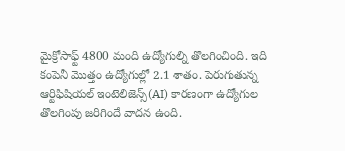మైక్రోసాఫ్ట్ 4800 మంది ఉద్యోగుల్ని తొలగించింది. ఇది కంపెనీ మొత్తం ఉద్యోగుల్లో 2.1 శాతం. పెరుగుతున్న ఆర్టిఫిషియల్ ఇంటెలిజెన్స్(AI) కారణంగా ఉద్యోగుల తొలగింపు జరిగిందే వాదన ఉంది.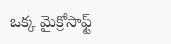ఒక్క మైక్రోసాఫ్ట్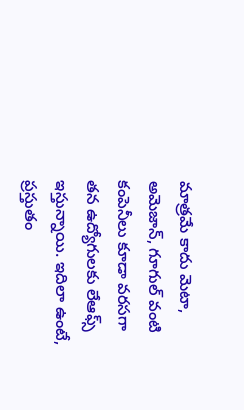మాత్రమే కాదు మెటా, అమెజాన్, గూగుల్ వంటి కంపెనీలు కూడా వరసగా తన ఉద్యోగులకు లేఆఫ్స్ ఇస్తున్నాయి. ఇదిలా ఉంటే, ప్రస్తుతం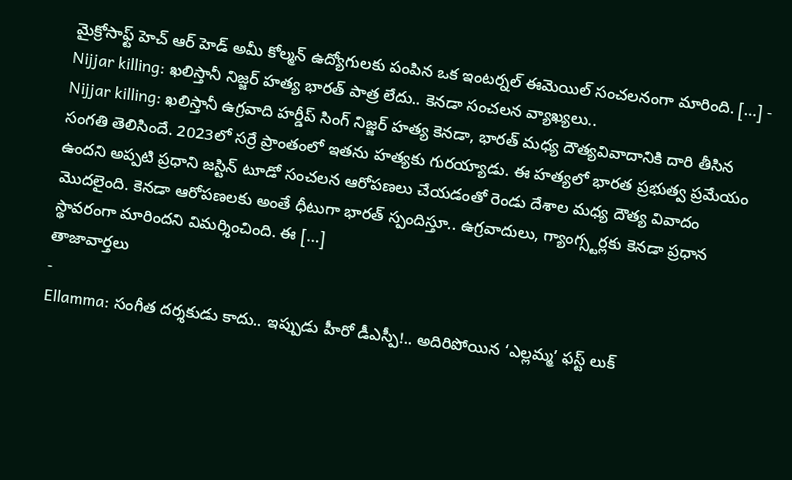మైక్రోసాఫ్ట్ హెచ్ ఆర్ హెడ్ అమీ కోల్మన్ ఉద్యోగులకు పంపిన ఒక ఇంటర్నల్ ఈమెయిల్ సంచలనంగా మారింది. […] -
Nijjar killing: ఖలిస్తానీ నిజ్జర్ హత్య భారత్ పాత్ర లేదు.. కెనడా సంచలన వ్యాఖ్యలు..
Nijjar killing: ఖలిస్తానీ ఉగ్రవాది హర్డీప్ సింగ్ నిజ్జర్ హత్య కెనడా, భారత్ మధ్య దౌత్యవివాదానికి దారి తీసిన సంగతి తెలిసిందే. 2023లో సర్రే ప్రాంతంలో ఇతను హత్యకు గురయ్యాడు. ఈ హత్యలో భారత ప్రభుత్వ ప్రమేయం ఉందని అప్పటి ప్రధాని జస్టిన్ టూడో సంచలన ఆరోపణలు చేయడంతో రెండు దేశాల మధ్య దౌత్య వివాదం మొదలైంది. కెనడా ఆరోపణలకు అంతే ధీటుగా భారత్ స్పందిస్తూ.. ఉగ్రవాదులు, గ్యాంగ్స్టర్లకు కెనడా ప్రధాన స్థావరంగా మారిందని విమర్శించింది. ఈ […]
తాజావార్తలు
-
Ellamma: సంగీత దర్శకుడు కాదు.. ఇప్పుడు హీరో డీఎస్పీ!.. అదిరిపోయిన ‘ఎల్లమ్మ’ ఫస్ట్ లుక్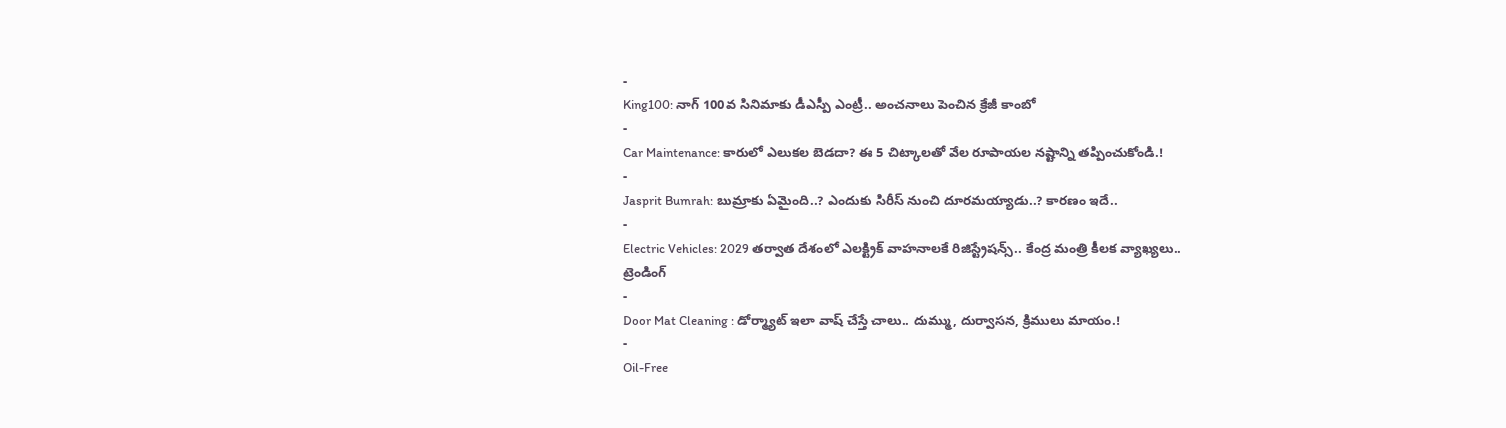-
King100: నాగ్ 100వ సినిమాకు డీఎస్పీ ఎంట్రీ.. అంచనాలు పెంచిన క్రేజీ కాంబో
-
Car Maintenance: కారులో ఎలుకల బెడదా? ఈ 5 చిట్కాలతో వేల రూపాయల నష్టాన్ని తప్పించుకోండి.!
-
Jasprit Bumrah: బుమ్రాకు ఏమైంది..? ఎందుకు సిరీస్ నుంచి దూరమయ్యాడు..? కారణం ఇదే..
-
Electric Vehicles: 2029 తర్వాత దేశంలో ఎలక్ట్రిక్ వాహనాలకే రిజిస్ట్రేషన్స్.. కేంద్ర మంత్రి కీలక వ్యాఖ్యలు..
ట్రెండింగ్
-
Door Mat Cleaning : డోర్మ్యాట్ ఇలా వాష్ చేస్తే చాలు.. దుమ్ము, దుర్వాసన, క్రిములు మాయం.!
-
Oil-Free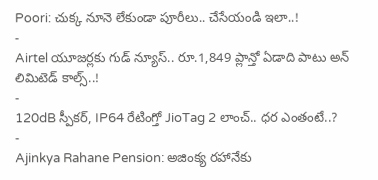Poori: చుక్క నూనె లేకుండా పూరీలు.. చేసేయండి ఇలా..!
-
Airtel యూజర్లకు గుడ్ న్యూస్.. రూ.1,849 ప్లాన్తో ఏడాది పాటు అన్ లిమిటెడ్ కాల్స్..!
-
120dB స్పీకర్, IP64 రేటింగ్తో JioTag 2 లాంచ్.. ధర ఎంతంటే..?
-
Ajinkya Rahane Pension: అజింక్య రహానేకు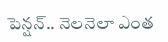పెన్షన్.. నెలనెలా ఎంత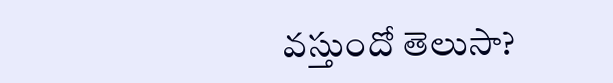వస్తుందో తెలుసా?